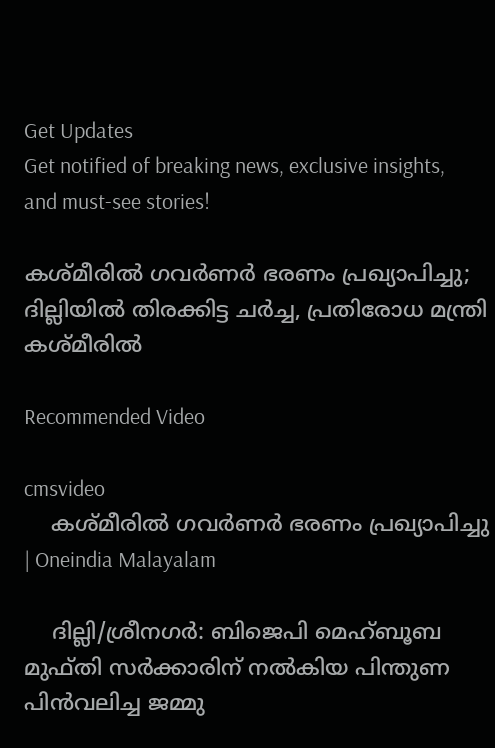Get Updates
Get notified of breaking news, exclusive insights, and must-see stories!

കശ്മീരില്‍ ഗവര്‍ണര്‍ ഭരണം പ്രഖ്യാപിച്ചു; ദില്ലിയില്‍ തിരക്കിട്ട ചര്‍ച്ച, പ്രതിരോധ മന്ത്രി കശ്മീരില്‍

Recommended Video

cmsvideo
    കശ്മീരില്‍ ഗവര്‍ണര്‍ ഭരണം പ്രഖ്യാപിച്ചു | Oneindia Malayalam

    ദില്ലി/ശ്രീനഗര്‍: ബിജെപി മെഹ്ബൂബ മുഫ്തി സര്‍ക്കാരിന് നല്‍കിയ പിന്തുണ പിന്‍വലിച്ച ജമ്മു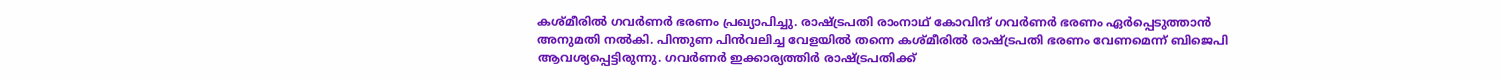കശ്മീരില്‍ ഗവര്‍ണര്‍ ഭരണം പ്രഖ്യാപിച്ചു. രാഷ്ട്രപതി രാംനാഥ് കോവിന്ദ് ഗവര്‍ണര്‍ ഭരണം ഏര്‍പ്പെടുത്താന്‍ അനുമതി നല്‍കി. പിന്തുണ പിന്‍വലിച്ച വേളയില്‍ തന്നെ കശ്മീരില്‍ രാഷ്ട്രപതി ഭരണം വേണമെന്ന് ബിജെപി ആവശ്യപ്പെട്ടിരുന്നു. ഗവര്‍ണര്‍ ഇക്കാര്യത്തിര്‍ രാഷ്ട്രപതിക്ക്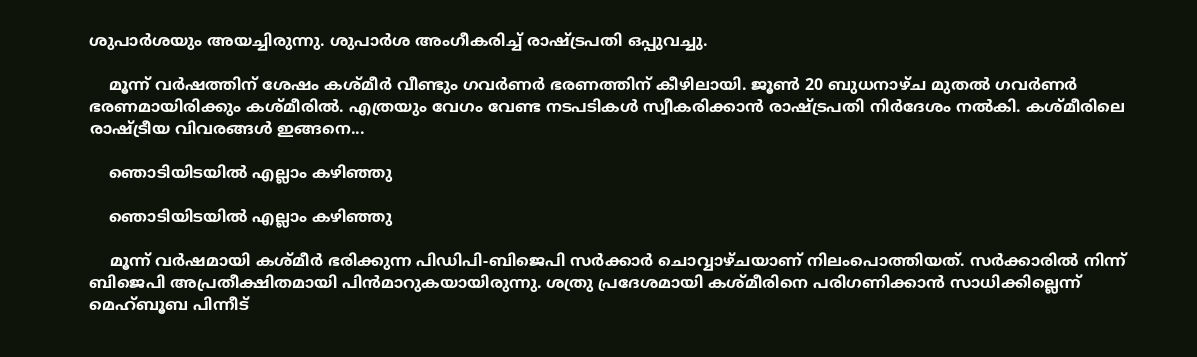ശുപാര്‍ശയും അയച്ചിരുന്നു. ശുപാര്‍ശ അംഗീകരിച്ച് രാഷ്ട്രപതി ഒപ്പുവച്ചു.

    മൂന്ന് വര്‍ഷത്തിന് ശേഷം കശ്മീര്‍ വീണ്ടും ഗവര്‍ണര്‍ ഭരണത്തിന് കീഴിലായി. ജൂണ്‍ 20 ബുധനാഴ്ച മുതല്‍ ഗവര്‍ണര്‍ ഭരണമായിരിക്കും കശ്മീരില്‍. എത്രയും വേഗം വേണ്ട നടപടികള്‍ സ്വീകരിക്കാന്‍ രാഷ്ട്രപതി നിര്‍ദേശം നല്‍കി. കശ്മീരിലെ രാഷ്ട്രീയ വിവരങ്ങള്‍ ഇങ്ങനെ...

    ഞൊടിയിടയില്‍ എല്ലാം കഴിഞ്ഞു

    ഞൊടിയിടയില്‍ എല്ലാം കഴിഞ്ഞു

    മൂന്ന് വര്‍ഷമായി കശ്മീര്‍ ഭരിക്കുന്ന പിഡിപി-ബിജെപി സര്‍ക്കാര്‍ ചൊവ്വാഴ്ചയാണ് നിലംപൊത്തിയത്. സര്‍ക്കാരില്‍ നിന്ന് ബിജെപി അപ്രതീക്ഷിതമായി പിന്‍മാറുകയായിരുന്നു. ശത്രു പ്രദേശമായി കശ്മീരിനെ പരിഗണിക്കാന്‍ സാധിക്കില്ലെന്ന് മെഹ്ബൂബ പിന്നീട്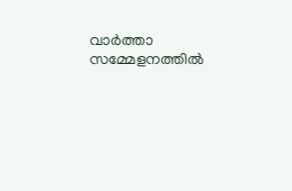വാര്‍ത്താ സമ്മേളനത്തില്‍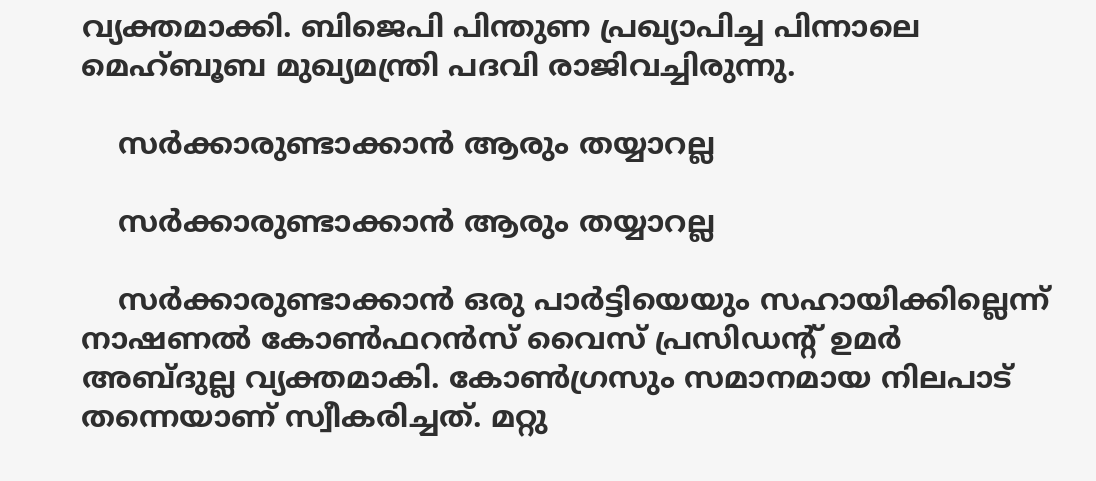വ്യക്തമാക്കി. ബിജെപി പിന്തുണ പ്രഖ്യാപിച്ച പിന്നാലെ മെഹ്ബൂബ മുഖ്യമന്ത്രി പദവി രാജിവച്ചിരുന്നു.

    സര്‍ക്കാരുണ്ടാക്കാന്‍ ആരും തയ്യാറല്ല

    സര്‍ക്കാരുണ്ടാക്കാന്‍ ആരും തയ്യാറല്ല

    സര്‍ക്കാരുണ്ടാക്കാന്‍ ഒരു പാര്‍ട്ടിയെയും സഹായിക്കില്ലെന്ന് നാഷണല്‍ കോണ്‍ഫറന്‍സ് വൈസ് പ്രസിഡന്റ് ഉമര്‍ അബ്ദുല്ല വ്യക്തമാകി. കോണ്‍ഗ്രസും സമാനമായ നിലപാട് തന്നെയാണ് സ്വീകരിച്ചത്. മറ്റു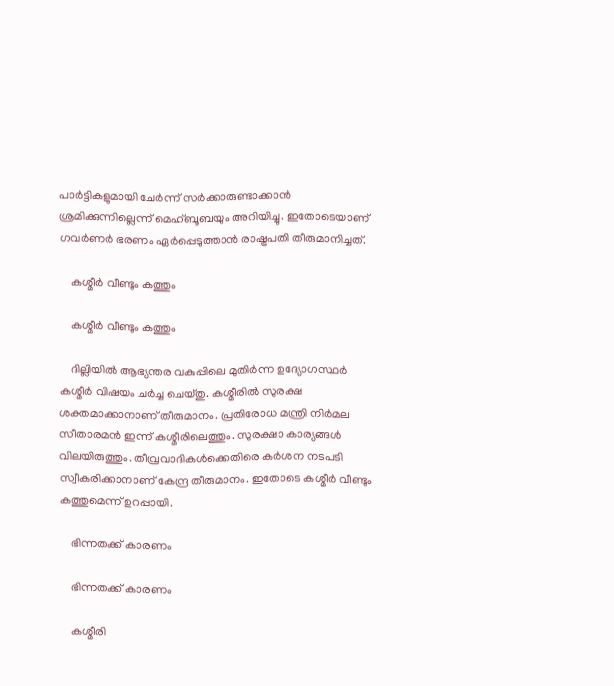പാര്‍ട്ടികളുമായി ചേര്‍ന്ന് സര്‍ക്കാരുണ്ടാക്കാന്‍ ശ്രമിക്കുന്നില്ലെന്ന് മെഹ്ബൂബയും അറിയിച്ചു. ഇതോടെയാണ് ഗവര്‍ണര്‍ ഭരണം ഏര്‍പ്പെടുത്താന്‍ രാഷ്ട്രപതി തീരുമാനിച്ചത്.

    കശ്മീര്‍ വീണ്ടും കത്തും

    കശ്മീര്‍ വീണ്ടും കത്തും

    ദില്ലിയില്‍ ആഭ്യന്തര വകുപ്പിലെ മുതിര്‍ന്ന ഉദ്യോഗസ്ഥര്‍ കശ്മീര്‍ വിഷയം ചര്‍ച്ച ചെയ്തു. കശ്മീരില്‍ സുരക്ഷ ശക്തമാക്കാനാണ് തീരുമാനം. പ്രതിരോധ മന്ത്രി നിര്‍മല സീതാരമന്‍ ഇന്ന് കശ്മീരിലെത്തും. സുരക്ഷാ കാര്യങ്ങള്‍ വിലയിരുത്തും. തീവ്രവാദികള്‍ക്കെതിരെ കര്‍ശന നടപടി സ്വീകരിക്കാനാണ് കേന്ദ്ര തീരുമാനം. ഇതോടെ കശ്മീര്‍ വീണ്ടും കത്തുമെന്ന് ഉറപ്പായി.

    ഭിന്നതക്ക് കാരണം

    ഭിന്നതക്ക് കാരണം

    കശ്മീരി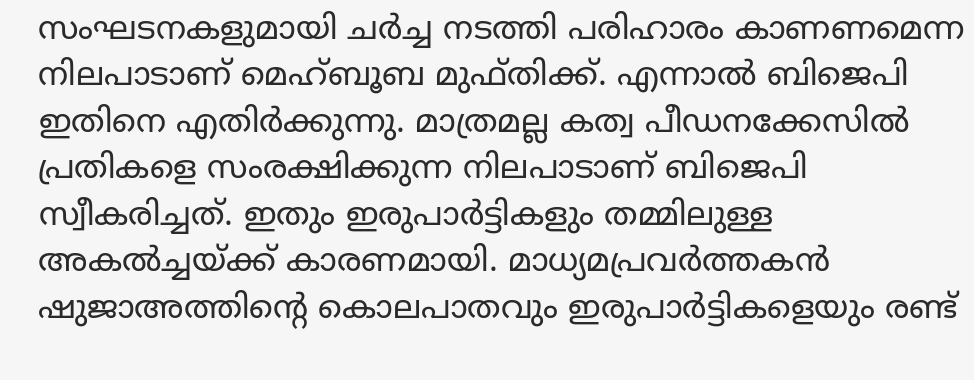സംഘടനകളുമായി ചര്‍ച്ച നടത്തി പരിഹാരം കാണണമെന്ന നിലപാടാണ് മെഹ്ബൂബ മുഫ്തിക്ക്. എന്നാല്‍ ബിജെപി ഇതിനെ എതിര്‍ക്കുന്നു. മാത്രമല്ല കത്വ പീഡനക്കേസില്‍ പ്രതികളെ സംരക്ഷിക്കുന്ന നിലപാടാണ് ബിജെപി സ്വീകരിച്ചത്. ഇതും ഇരുപാര്‍ട്ടികളും തമ്മിലുള്ള അകല്‍ച്ചയ്ക്ക് കാരണമായി. മാധ്യമപ്രവര്‍ത്തകന്‍ ഷുജാഅത്തിന്റെ കൊലപാതവും ഇരുപാര്‍ട്ടികളെയും രണ്ട്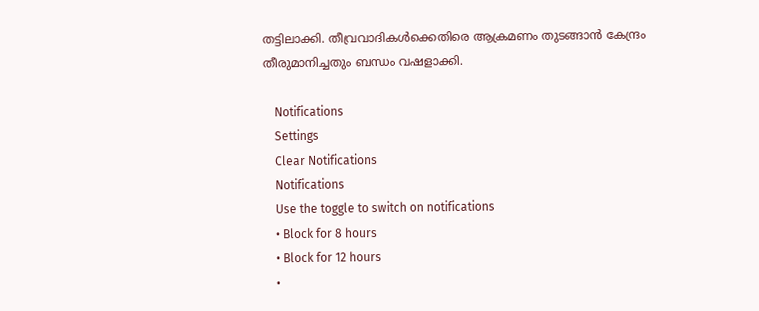തട്ടിലാക്കി. തീവ്രവാദികള്‍ക്കെതിരെ ആക്രമണം തുടങ്ങാന്‍ കേന്ദ്രം തീരുമാനിച്ചതും ബന്ധം വഷളാക്കി.

    Notifications
    Settings
    Clear Notifications
    Notifications
    Use the toggle to switch on notifications
    • Block for 8 hours
    • Block for 12 hours
    •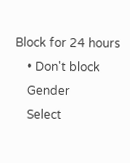Block for 24 hours
    • Don't block
    Gender
    Select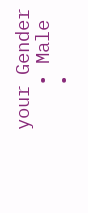your Gender
    • Male
    •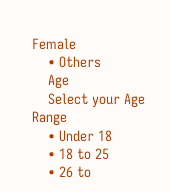Female
    • Others
    Age
    Select your Age Range
    • Under 18
    • 18 to 25
    • 26 to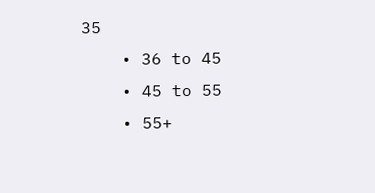35
    • 36 to 45
    • 45 to 55
    • 55+